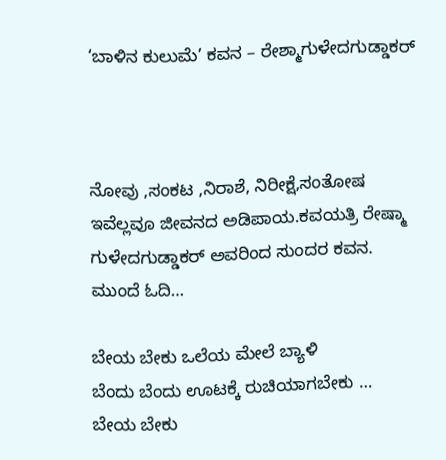‘ಬಾಳಿನ ಕುಲುಮೆ’ ಕವನ – ರೇಶ್ಮಾಗುಳೇದಗುಡ್ಡಾಕರ್



ನೋವು ,ಸಂಕಟ ,ನಿರಾಶೆ, ನಿರೀಕ್ಷೆ,ಸಂತೋಷ ಇವೆಲ್ಲವೂ ಜೀವನದ ಅಡಿಪಾಯ.ಕವಯತ್ರಿ ರೇಷ್ಮಾ ಗುಳೇದಗುಡ್ಡಾಕರ್ ಅವರಿಂದ ಸುಂದರ ಕವನ. ಮುಂದೆ ಓದಿ…

ಬೇಯ ಬೇಕು ಒಲೆಯ ಮೇಲೆ ಬ್ಯಾಳಿ
ಬೆಂದು ಬೆಂದು ಊಟಕ್ಕೆ ರುಚಿಯಾಗಬೇಕು …
ಬೇಯ ಬೇಕು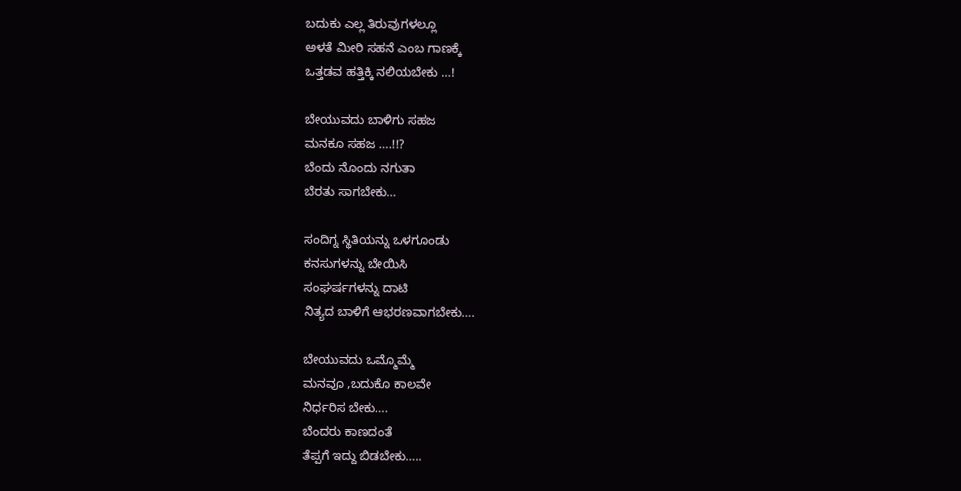ಬದುಕು ಎಲ್ಲ ತಿರುವುಗಳಲ್ಲೂ
ಅಳತೆ ಮೀರಿ ಸಹನೆ ಎಂಬ ಗಾಣಕ್ಕೆ
ಒತ್ತಡವ ಹತ್ತಿಕ್ಕಿ ನಲಿಯಬೇಕು …!

ಬೇಯುವದು ಬಾಳಿಗು ಸಹಜ
ಮನಕೂ ಸಹಜ ….!!?
ಬೆಂದು ನೊಂದು ನಗುತಾ
ಬೆರತು ಸಾಗಬೇಕು…

ಸಂದಿಗ್ನ ಸ್ಥಿತಿಯನ್ನು ಒಳಗೂಂಡು
ಕನಸುಗಳನ್ನು ಬೇಯಿಸಿ
ಸಂಘರ್ಷಗಳನ್ನು ದಾಟಿ
ನಿತ್ಯದ ಬಾಳಿಗೆ ಆಭರಣವಾಗಬೇಕು….

ಬೇಯುವದು ಒಮ್ಮೊಮ್ಮೆ
ಮನವೂ ‌,ಬದುಕೊ ಕಾಲವೇ
ನಿರ್ಧರಿಸ ಬೇಕು….
ಬೆಂದರು ಕಾಣದಂತೆ
ತೆಪ್ಪಗೆ ಇದ್ದು ಬಿಡಬೇಕು…..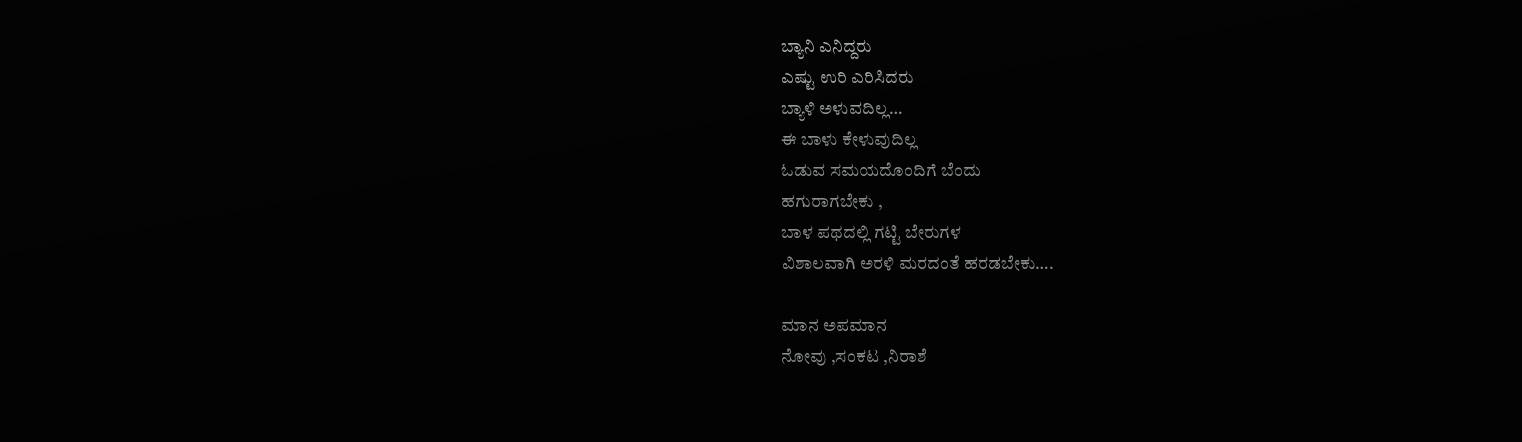ಬ್ಯಾನಿ ಎನಿದ್ದರು
ಎಷ್ಟು ಉರಿ ಎರಿಸಿದರು
ಬ್ಯಾಳಿ ಅಳುವದಿಲ್ಲ…
ಈ ಬಾಳು ಕೇಳುವುದಿಲ್ಲ
ಓಡುವ ಸಮಯದೊಂದಿಗೆ ಬೆಂದು
ಹಗುರಾಗಬೇಕು ,
ಬಾಳ ಪಥದಲ್ಲಿ ಗಟ್ಟಿ ಬೇರುಗಳ
ವಿಶಾಲವಾಗಿ ಅರಳಿ ಮರದಂತೆ ಹರಡಬೇಕು….

ಮಾನ ಅಪಮಾನ
ನೋವು ,ಸಂಕಟ ,ನಿರಾಶೆ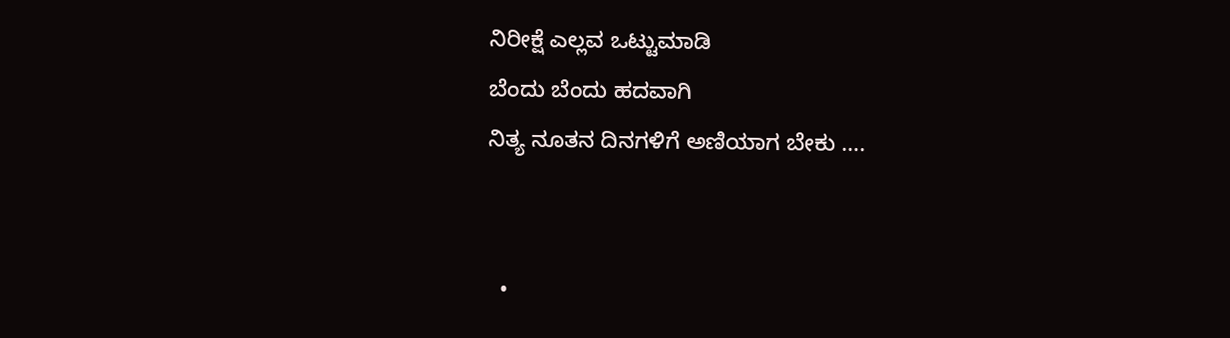ನಿರೀಕ್ಷೆ ಎಲ್ಲವ ಒಟ್ಟುಮಾಡಿ
ಬೆಂದು ಬೆಂದು ಹದವಾಗಿ
ನಿತ್ಯ ನೂತನ ದಿನಗಳಿಗೆ ಅಣಿಯಾಗ ಬೇಕು ….


  •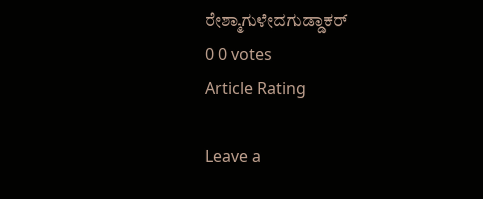ರೇಶ್ಮಾಗುಳೇದಗುಡ್ಡಾಕರ್
0 0 votes
Article Rating

Leave a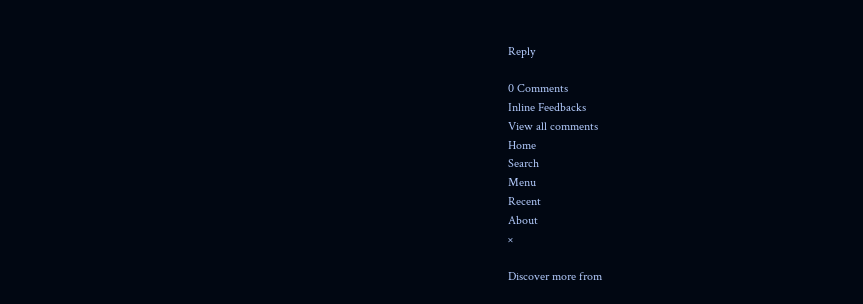Reply

0 Comments
Inline Feedbacks
View all comments
Home
Search
Menu
Recent
About
×

Discover more from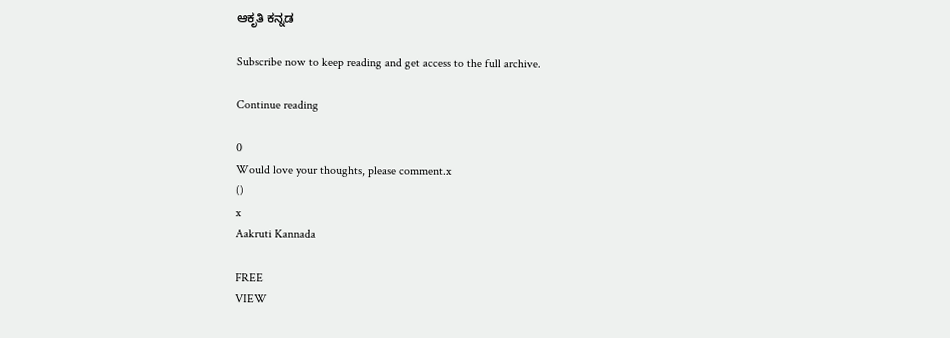ಆಕೃತಿ ಕನ್ನಡ

Subscribe now to keep reading and get access to the full archive.

Continue reading

0
Would love your thoughts, please comment.x
()
x
Aakruti Kannada

FREE
VIEW